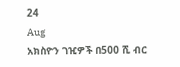24
Aug
አክስዮን ገዢዎች በ500 ሺ ብር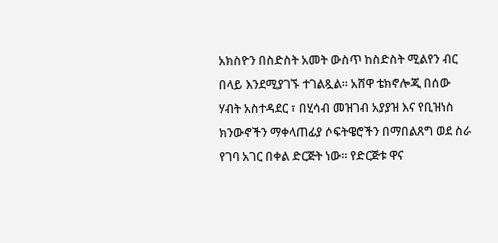አክስዮን በስድስት አመት ውስጥ ከስድስት ሚልየን ብር በላይ እንደሚያገኙ ተገልጿል። አሸዋ ቴክኖሎጂ በሰው ሃብት አስተዳደር ፣ በሂሳብ መዝገብ አያያዝ እና የቢዝነስ ክንውኖችን ማቀላጠፊያ ሶፍትዌሮችን በማበልጸግ ወደ ስራ የገባ አገር በቀል ድርጅት ነው። የድርጅቱ ዋና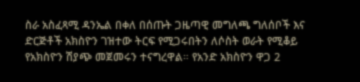ስራ አስፈጻሚ ዳንኤል በቀለ በሰጡት ጋዜጣዊ መግለጫ ግለሰቦች እና ድርጅቶች አክስዮን ገዝተው ትርፍ የሚጋሩበትን ለሶስት ወራት የሚቆይ የአክስዮን ሽያጭ መጀመሩን ተናግረዋል። የአንድ አክስዮን ዋጋ 2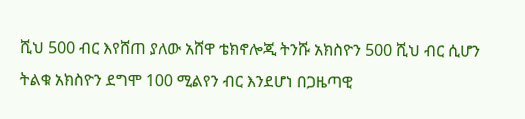ሺህ 500 ብር እየሸጠ ያለው አሸዋ ቴክኖሎጂ ትንሹ አክስዮን 500 ሺህ ብር ሲሆን ትልቁ አክስዮን ደግሞ 100 ሚልየን ብር እንደሆነ በጋዜጣዊ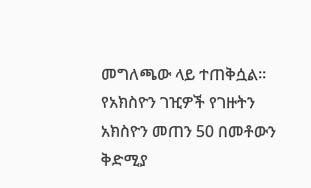መግለጫው ላይ ተጠቅሷል። የአክስዮን ገዢዎች የገዙትን አክስዮን መጠን 50 በመቶውን ቅድሚያ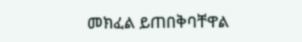መክፈል ይጠበቅባቸዋል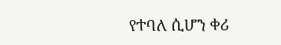የተባለ ሲሆን ቀሪ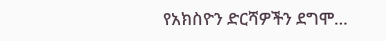የአክስዮን ድርሻዎችን ደግሞ…